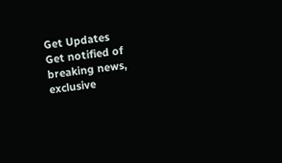Get Updates
Get notified of breaking news, exclusive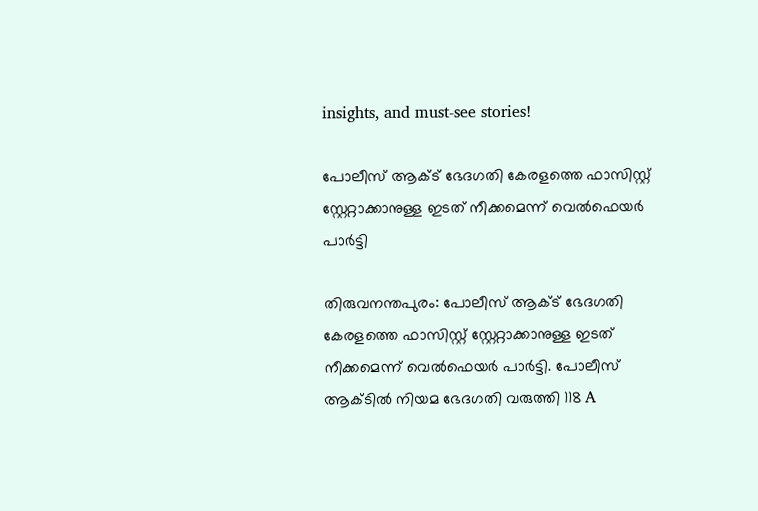insights, and must-see stories!

പോലീസ് ആക്ട് ഭേദഗതി കേരളത്തെ ഫാസിസ്റ്റ് സ്റ്റേറ്റാക്കാനുള്ള ഇടത് നീക്കമെന്ന് വെൽഫെയർ പാർട്ടി

തിരുവനന്തപുരം: പോലീസ് ആക്ട് ഭേദഗതി കേരളത്തെ ഫാസിസ്റ്റ് സ്റ്റേറ്റാക്കാനുള്ള ഇടത് നീക്കമെന്ന് വെൽഫെയർ പാർട്ടി. പോലീസ് ആക്ടിൽ നിയമ ഭേദഗതി വരുത്തി 118 A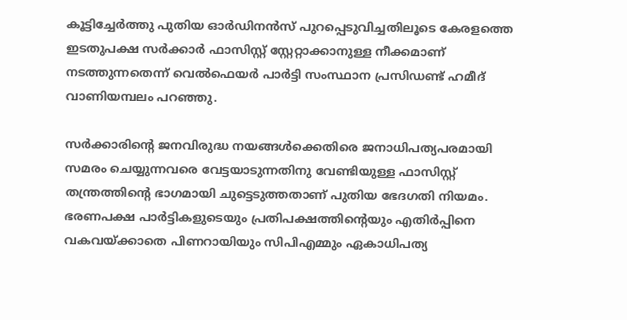കൂട്ടിച്ചേർത്തു പുതിയ ഓർഡിനൻസ് പുറപ്പെടുവിച്ചതിലൂടെ കേരളത്തെ ഇടതുപക്ഷ സർക്കാർ ഫാസിസ്റ്റ് സ്റ്റേറ്റാക്കാനുള്ള നീക്കമാണ് നടത്തുന്നതെന്ന് വെൽഫെയർ പാർട്ടി സംസ്ഥാന പ്രസിഡണ്ട് ഹമീദ് വാണിയമ്പലം പറഞ്ഞു.

സർക്കാരിന്റെ ജനവിരുദ്ധ നയങ്ങൾക്കെതിരെ ജനാധിപത്യപരമായി സമരം ചെയ്യുന്നവരെ വേട്ടയാടുന്നതിനു വേണ്ടിയുള്ള ഫാസിസ്റ്റ് തന്ത്രത്തിന്റെ ഭാഗമായി ചുട്ടെടുത്തതാണ് പുതിയ ഭേദഗതി നിയമം. ഭരണപക്ഷ പാർട്ടികളുടെയും പ്രതിപക്ഷത്തിന്റെയും എതിർപ്പിനെ വകവയ്ക്കാതെ പിണറായിയും സിപിഎമ്മും ഏകാധിപത്യ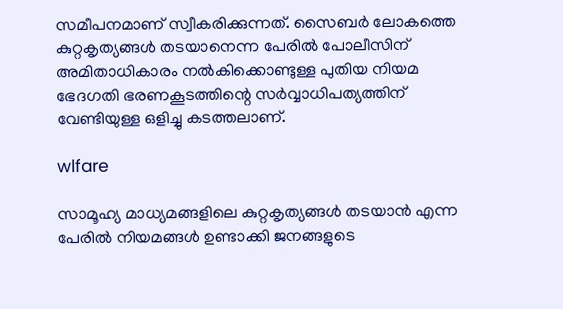സമീപനമാണ് സ്വീകരിക്കുന്നത്. സൈബർ ലോകത്തെ കുറ്റകൃത്യങ്ങൾ തടയാനെന്ന പേരിൽ പോലീസിന് അമിതാധികാരം നൽകിക്കൊണ്ടുള്ള പുതിയ നിയമ ഭേദഗതി ഭരണകൂടത്തിന്റെ സർവ്വാധിപത്യത്തിന് വേണ്ടിയുള്ള ഒളിച്ചു കടത്തലാണ്.

wlfare

സാമൂഹ്യ മാധ്യമങ്ങളിലെ കുറ്റകൃത്യങ്ങൾ തടയാൻ എന്ന പേരിൽ നിയമങ്ങൾ ഉണ്ടാക്കി ജനങ്ങളുടെ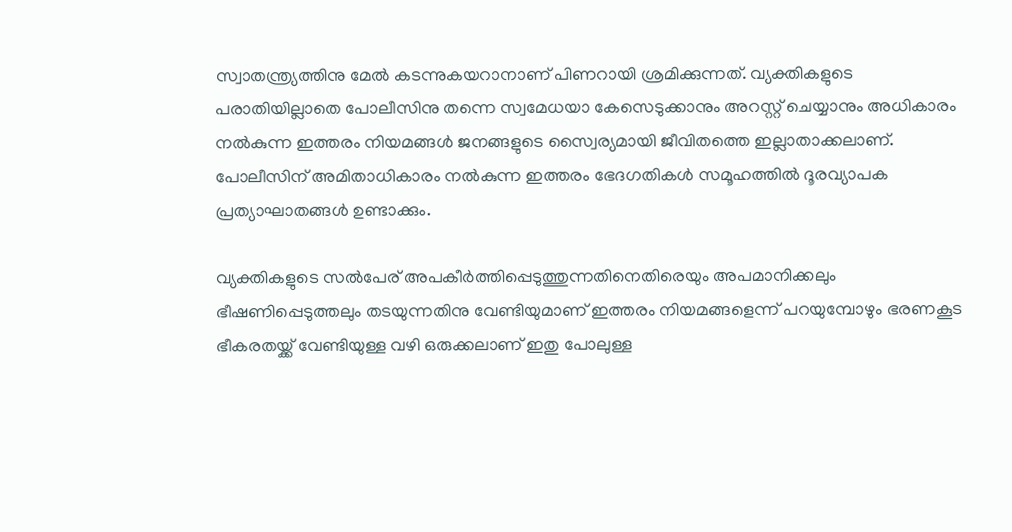സ്വാതന്ത്ര്യത്തിനു മേൽ കടന്നുകയറാനാണ് പിണറായി ശ്രമിക്കുന്നത്. വ്യക്തികളുടെ പരാതിയില്ലാതെ പോലീസിനു തന്നെ സ്വമേധയാ കേസെടുക്കാനും അറസ്റ്റ് ചെയ്യാനും അധികാരം നൽകുന്ന ഇത്തരം നിയമങ്ങൾ ജനങ്ങളുടെ സ്വൈര്യമായി ജീവിതത്തെ ഇല്ലാതാക്കലാണ്. പോലീസിന് അമിതാധികാരം നൽകുന്ന ഇത്തരം ഭേദഗതികൾ സമൂഹത്തിൽ ദൂരവ്യാപക പ്രത്യാഘാതങ്ങൾ ഉണ്ടാക്കും.

വ്യക്തികളുടെ സൽപേര് അപകീർത്തിപ്പെടുത്തുന്നതിനെതിരെയും അപമാനിക്കലും ഭീഷണിപ്പെടുത്തലും തടയുന്നതിനു വേണ്ടിയുമാണ് ഇത്തരം നിയമങ്ങളെന്ന് പറയുമ്പോഴും ഭരണകൂട ഭീകരതയ്ക്ക് വേണ്ടിയുള്ള വഴി ഒരുക്കലാണ് ഇതു പോലുള്ള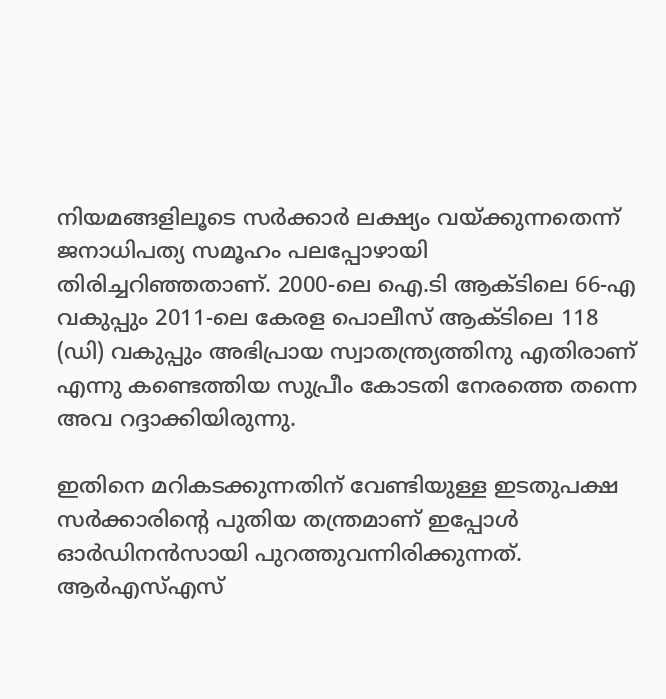നിയമങ്ങളിലൂടെ സർക്കാർ ലക്ഷ്യം വയ്ക്കുന്നതെന്ന് ജനാധിപത്യ സമൂഹം പലപ്പോഴായി തിരിച്ചറിഞ്ഞതാണ്. 2000-ലെ ഐ.ടി ആക്ടിലെ 66-എ വകുപ്പും 2011-ലെ കേരള പൊലീസ് ആക്ടിലെ 118 (ഡി) വകുപ്പും അഭിപ്രായ സ്വാതന്ത്ര്യത്തിനു എതിരാണ് എന്നു കണ്ടെത്തിയ സുപ്രീം കോടതി നേരത്തെ തന്നെ അവ റദ്ദാക്കിയിരുന്നു.

ഇതിനെ മറികടക്കുന്നതിന് വേണ്ടിയുള്ള ഇടതുപക്ഷ സർക്കാരിന്റെ പുതിയ തന്ത്രമാണ് ഇപ്പോൾ ഓർഡിനൻസായി പുറത്തുവന്നിരിക്കുന്നത്. ആർഎസ്എസ്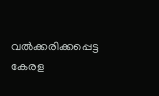വൽക്കരിക്കപ്പെട്ട കേരള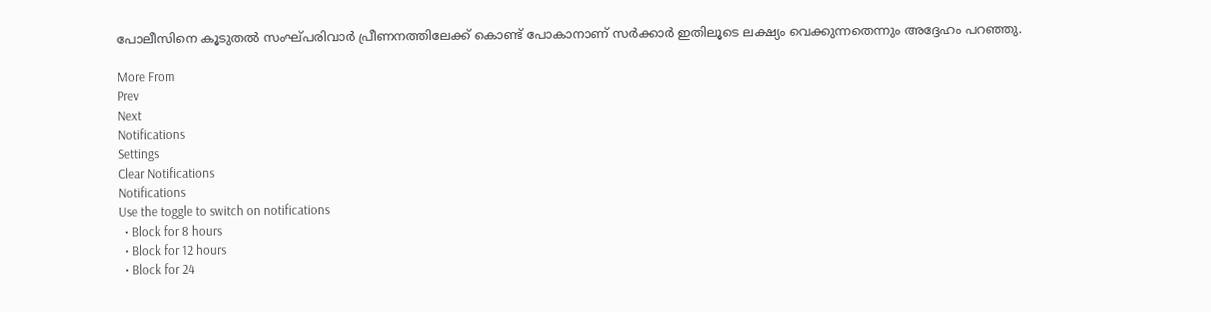പോലീസിനെ കൂടുതൽ സംഘ്പരിവാർ പ്രീണനത്തിലേക്ക് കൊണ്ട് പോകാനാണ് സർക്കാർ ഇതിലൂടെ ലക്ഷ്യം വെക്കുന്നതെന്നും അദ്ദേഹം പറഞ്ഞു.

More From
Prev
Next
Notifications
Settings
Clear Notifications
Notifications
Use the toggle to switch on notifications
  • Block for 8 hours
  • Block for 12 hours
  • Block for 24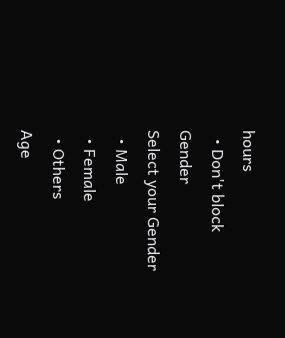hours
  • Don't block
Gender
Select your Gender
  • Male
  • Female
  • Others
Age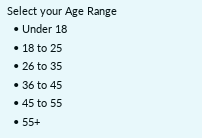Select your Age Range
  • Under 18
  • 18 to 25
  • 26 to 35
  • 36 to 45
  • 45 to 55
  • 55+